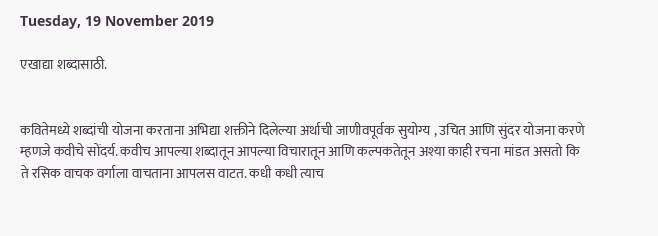Tuesday, 19 November 2019

एखाद्या शब्दासाठी.


कवितेमध्ये शब्दांची योजना करताना अभिद्या शक्तीने दिलेल्या अर्थाची जाणीवपूर्वक सुयोग्य , उचित आणि सुंदर योजना करणे म्हणजे कवीचे सोंदर्य. कवीच आपल्या शब्दातून आपल्या विचारातून आणि कल्पकतेतून अश्या काही रचना मांडत असतो कि ते रसिक वाचक वर्गाला वाचताना आपलस वाटत. कधी कधी त्याच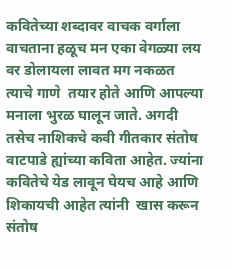कवितेच्या शब्दावर वाचक वर्गाला वाचताना हळूच मन एका वेगळ्या लय वर डोलायला लावत मग नकळत त्याचे गाणे  तयार होते आणि आपल्या मनाला भुरळ घालून जाते. अगदी तसेच नाशिकचे कवी गीतकार संतोष वाटपाडे ह्यांच्या कविता आहेत. ज्यांना कवितेचे येड लावून घेयच आहे आणि शिकायची आहेत त्यांनी  खास करून संतोष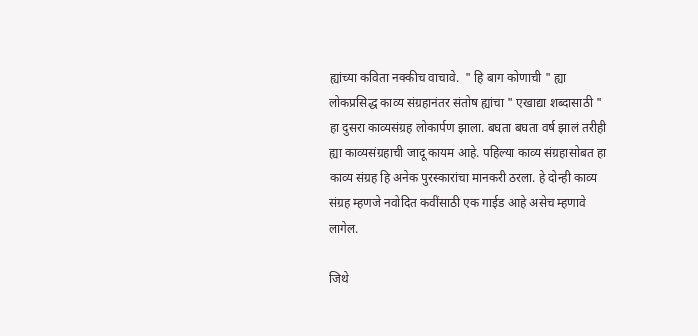ह्यांच्या कविता नक्कीच वाचावे.  " हि बाग कोणाची " ह्या लोकप्रसिद्ध काव्य संग्रहानंतर संतोष ह्यांचा " एखाद्या शब्दासाठी " हा दुसरा काव्यसंग्रह लोकार्पण झाला. बघता बघता वर्ष झालं तरीही ह्या काव्यसंग्रहाची जादू कायम आहे. पहिल्या काव्य संग्रहासोबत हा काव्य संग्रह हि अनेक पुरस्कारांचा मानकरी ठरला. हे दोन्ही काव्य संग्रह म्हणजे नवोदित कवींसाठी एक गाईड आहे असेच म्हणावे लागेल.

जिथे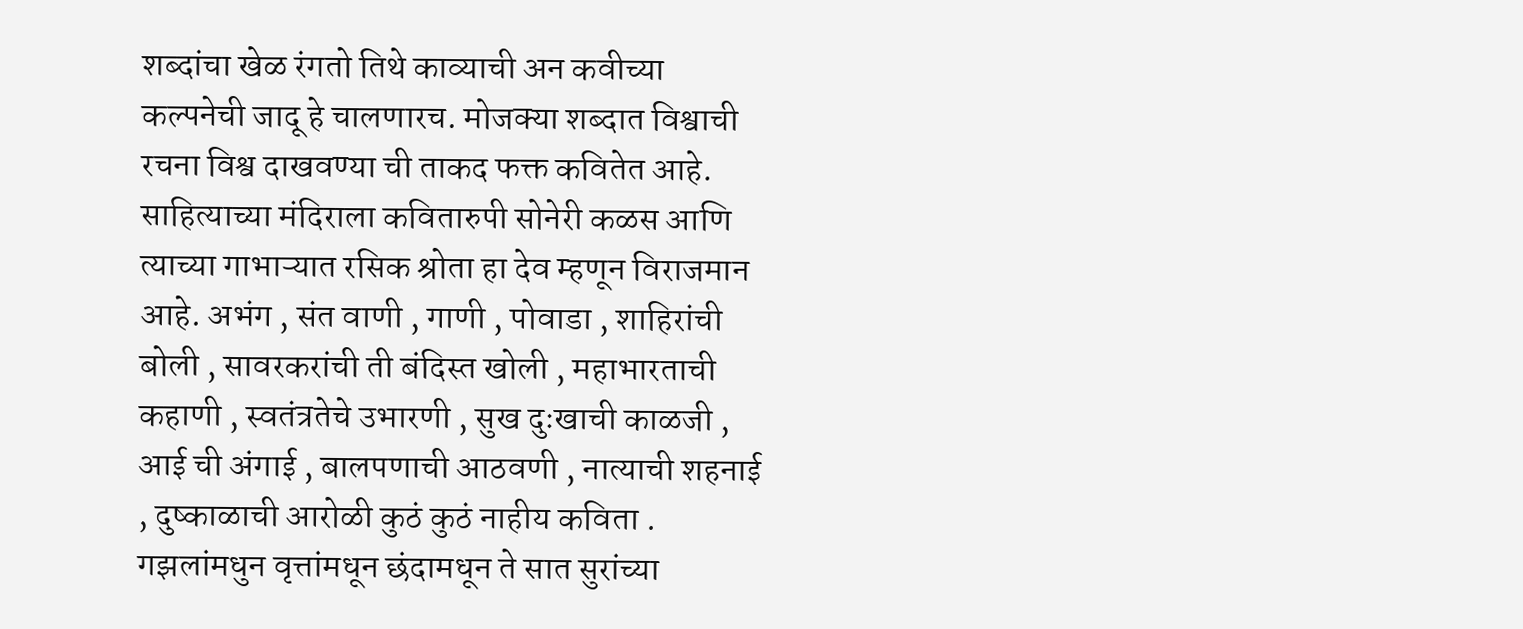शब्दांचा खेळ रंगतो तिथे काव्याची अन कवीच्या कल्पनेची जादू हे चालणारच. मोजक्या शब्दात विश्वाची रचना विश्व दाखवण्या ची ताकद फक्त कवितेत आहे. साहित्याच्या मंदिराला कवितारुपी सोनेरी कळस आणि त्याच्या गाभाऱ्यात रसिक श्रोता हा देव म्हणून विराजमान आहे. अभंग , संत वाणी , गाणी , पोवाडा , शाहिरांची बोली , सावरकरांची ती बंदिस्त खोली , महाभारताची कहाणी , स्वतंत्रतेचे उभारणी , सुख दुःखाची काळजी , आई ची अंगाई , बालपणाची आठवणी , नात्याची शहनाई , दुष्काळाची आरोळी कुठं कुठं नाहीय कविता . गझलांमधुन वृत्तांमधून छंदामधून ते सात सुरांच्या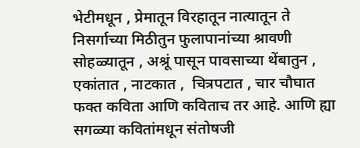भेटीमधून , प्रेमातून विरहातून नात्यातून ते निसर्गाच्या मिठीतुन फुलापानांच्या श्रावणी सोहळ्यातून , अश्रूं पासून पावसाच्या थेंबातुन , एकांतात , नाटकात ,  चित्रपटात , चार चौघात  फक्त कविता आणि कविताच तर आहे. आणि ह्या सगळ्या कवितांमधून संतोषजी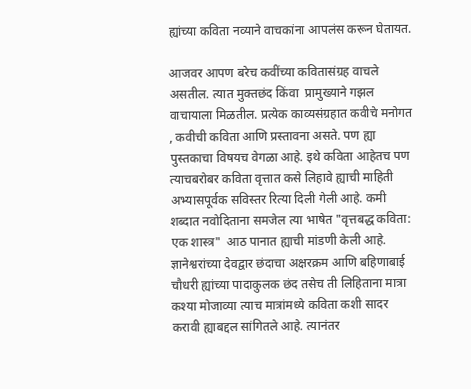ह्यांच्या कविता नव्याने वाचकांना आपलंस करून घेतायत.

आजवर आपण बरेच कवींच्या कवितासंग्रह वाचले असतील. त्यात मुक्तछंद किंवा  प्रामुख्याने गझल वाचायाला मिळतील. प्रत्येक काव्यसंग्रहात कवीचे मनोगत , कवीची कविता आणि प्रस्तावना असते. पण ह्या पुस्तकाचा विषयच वेगळा आहे. इथे कविता आहेतच पण त्याचबरोबर कविता वृत्तात कसे लिहावे ह्याची माहिती अभ्यासपूर्वक सविस्तर रित्या दिली गेली आहे. कमी शब्दात नवोदिताना समजेल त्या भाषेत "वृत्तबद्ध कविता: एक शास्त्र"  आठ पानात ह्याची मांडणी केली आहे. ज्ञानेश्वरांच्या देवद्वार छंदाचा अक्षरक्रम आणि बहिणाबाई चौधरी ह्यांच्या पादाकुलक छंद तसेच ती लिहिताना मात्रा कश्या मोजाव्या त्याच मात्रांमध्ये कविता कशी सादर करावी ह्याबद्दल सांगितले आहे. त्यानंतर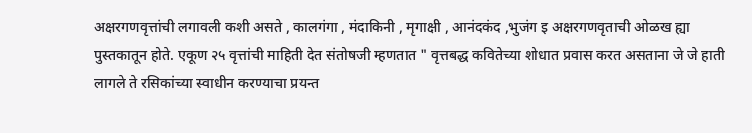अक्षरगणवृत्तांची लगावली कशी असते , कालगंगा , मंदाकिनी , मृगाक्षी , आनंदकंद ,भुजंग इ अक्षरगणवृताची ओळख ह्या पुस्तकातून होते. एकूण २५ वृत्तांची माहिती देत संतोषजी म्हणतात " वृत्तबद्ध कवितेच्या शोधात प्रवास करत असताना जे जे हाती लागले ते रसिकांच्या स्वाधीन करण्याचा प्रयन्त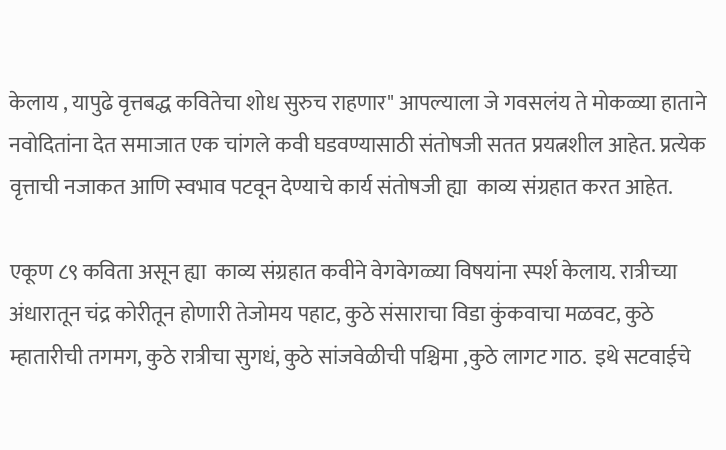केलाय , यापुढे वृत्तबद्ध कवितेचा शोध सुरुच राहणार" आपल्याला जे गवसलंय ते मोकळ्या हाताने नवोदितांना देत समाजात एक चांगले कवी घडवण्यासाठी संतोषजी सतत प्रयत्नशील आहेत. प्रत्येक वृत्ताची नजाकत आणि स्वभाव पटवून देण्याचे कार्य संतोषजी ह्या  काव्य संग्रहात करत आहेत.

एकूण ८९ कविता असून ह्या  काव्य संग्रहात कवीने वेगवेगळ्या विषयांना स्पर्श केलाय. रात्रीच्या अंधारातून चंद्र कोरीतून होणारी तेजोमय पहाट, कुठे संसाराचा विडा कुंकवाचा मळवट, कुठे म्हातारीची तगमग, कुठे रात्रीचा सुगधं, कुठे सांजवेळीची पश्चिमा ,कुठे लागट गाठ.  इथे सटवाईचे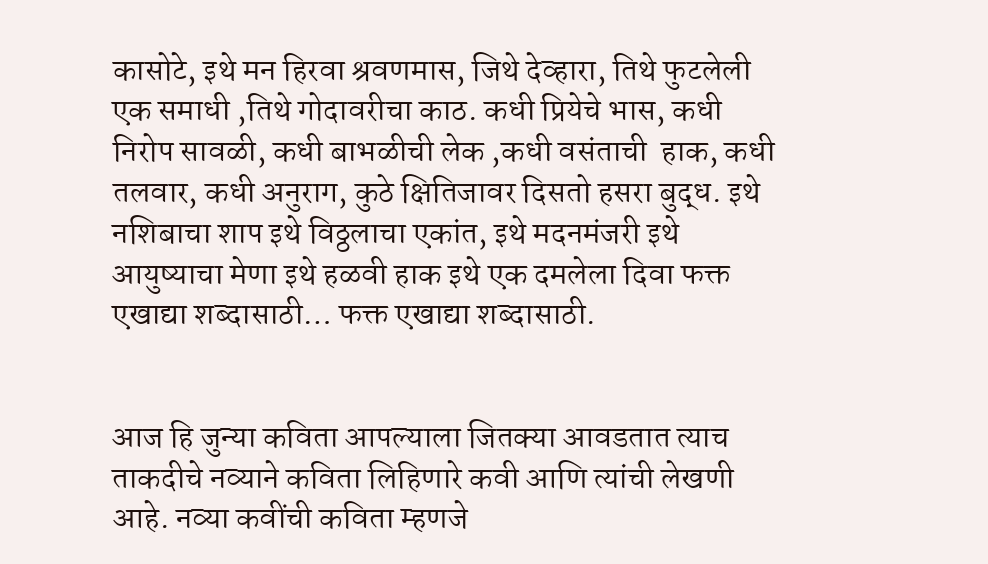कासोटे, इथे मन हिरवा श्रवणमास, जिथे देव्हारा, तिथे फुटलेली एक समाधी ,तिथे गोदावरीचा काठ. कधी प्रियेचे भास, कधी निरोप सावळी, कधी बाभळीची लेक ,कधी वसंताची  हाक, कधी तलवार, कधी अनुराग, कुठे क्षितिजावर दिसतो हसरा बुद्ध. इथे नशिबाचा शाप इथे विठ्ठलाचा एकांत, इथे मदनमंजरी इथे आयुष्याचा मेणा इथे हळवी हाक इथे एक दमलेला दिवा फक्त एखाद्या शब्दासाठी… फक्त एखाद्या शब्दासाठी.


आज हि जुन्या कविता आपल्याला जितक्या आवडतात त्याच ताकदीचे नव्याने कविता लिहिणारे कवी आणि त्यांची लेखणी आहे. नव्या कवींची कविता म्हणजे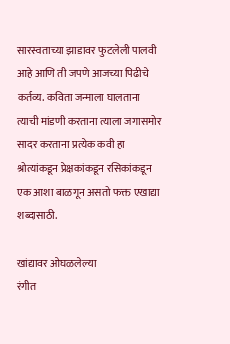सारस्वताच्या झाडावर फुटलेली पालवी आहे आणि ती जपणे आजच्या पिढीचे कर्तव्य. कविता जन्माला घालताना त्याची मांडणी करताना त्याला जगासमोर सादर करताना प्रत्येक कवी हा श्रोत्यांकडून प्रेक्षकांकडून रसिकांकडून एक आशा बाळगून असतो फक्त एखाद्या शब्दासाठी.

खांद्यावर ओघळलेल्या
रंगीत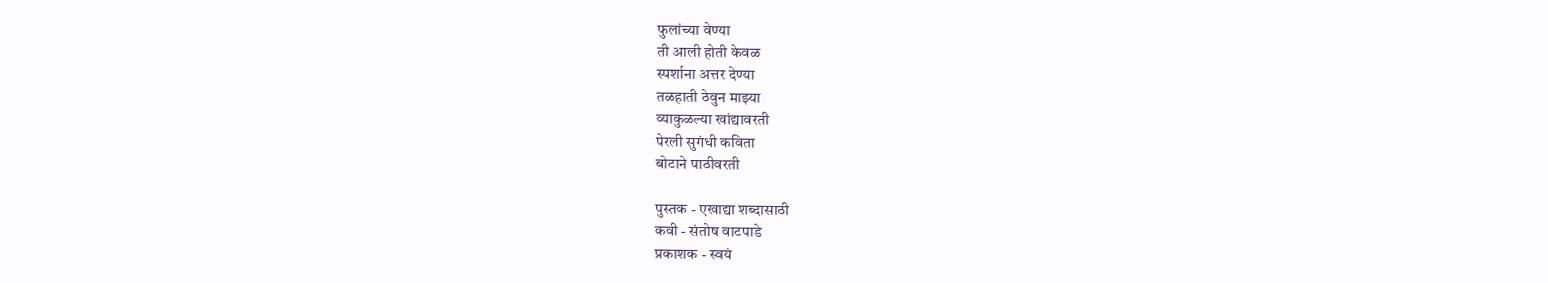फुलांच्या वेण्या
ती आली होती केवळ
स्पर्शाना अत्तर देण्या
तळहाती ठेवुन माझ्या
व्याकुळल्या खांद्यावरती
पेरली सुगंधी कविता
बोटाने पाठीवरती

पुस्तक - एखाद्या शब्दासाठी
कवी - संतोष वाटपाडे
प्रकाशक - स्वयं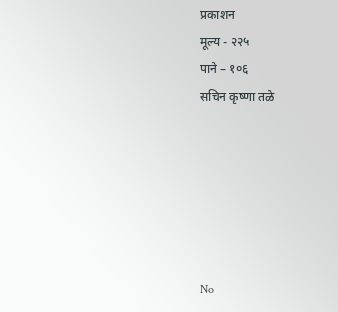प्रकाशन
मूल्य - २२५
पाने – १०६
सचिन कृष्णा तळे






No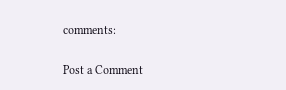comments:

Post a Comment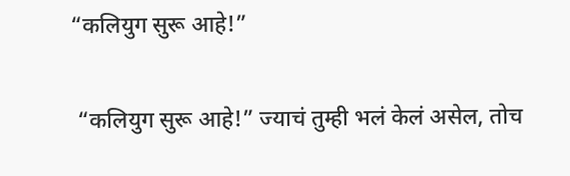“कलियुग सुरू आहे!”

 “कलियुग सुरू आहे!” ज्याचं तुम्ही भलं केलं असेल, तोच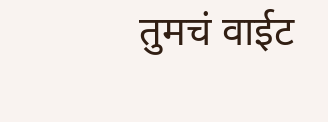तुमचं वाईट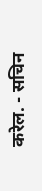करेल. - सचिन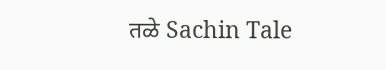तळे Sachin Tale